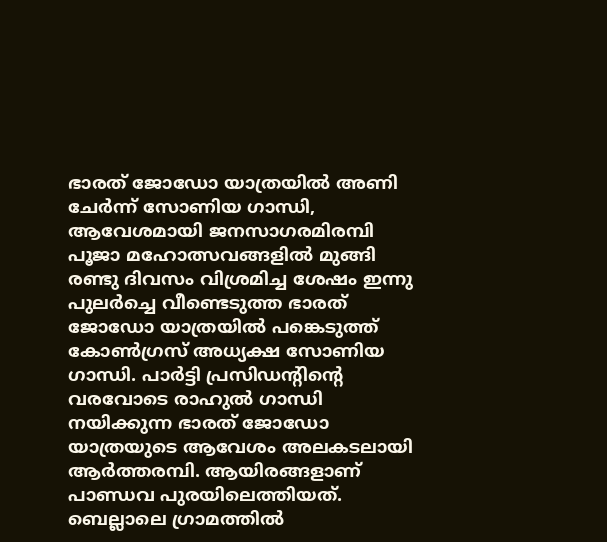ഭാരത് ജോഡോ യാത്രയിൽ അണി ചേർന്ന് സോണിയ ഗാന്ധി, ആവേശമായി ജനസാഗരമിരമ്പി
പൂജാ മഹോത്സവങ്ങളിൽ മുങ്ങി രണ്ടു ദിവസം വിശ്രമിച്ച ശേഷം ഇന്നു പുലർച്ചെ വീണ്ടെടുത്ത ഭാരത് ജോഡോ യാത്രയിൽ പങ്കെടുത്ത് കോൺഗ്രസ് അധ്യക്ഷ സോണിയ ഗാന്ധി. പാർട്ടി പ്രസിഡന്റിന്റെ വരവോടെ രാഹുൽ ഗാന്ധി നയിക്കുന്ന ഭാരത് ജോഡോ യാത്രയുടെ ആവേശം അലകടലായി ആർത്തരമ്പി. ആയിരങ്ങളാണ് പാണ്ഡവ പുരയിലെത്തിയത്. ബെല്ലാലെ ഗ്രാമത്തിൽ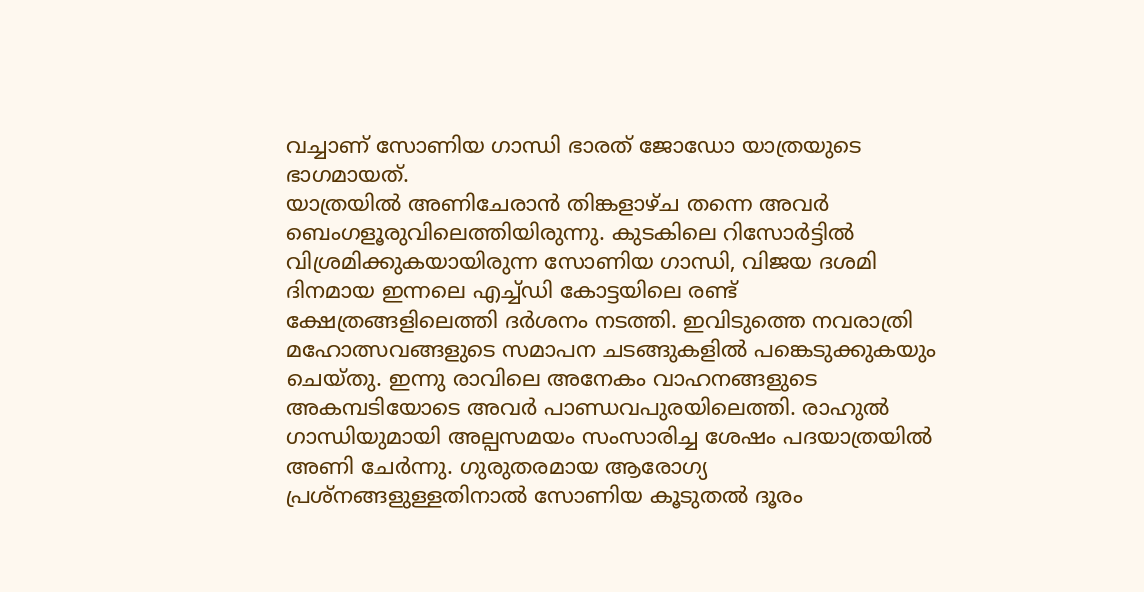വച്ചാണ് സോണിയ ഗാന്ധി ഭാരത് ജോഡോ യാത്രയുടെ ഭാഗമായത്.
യാത്രയിൽ അണിചേരാൻ തിങ്കളാഴ്ച തന്നെ അവർ ബെംഗളൂരുവിലെത്തിയിരുന്നു. കുടകിലെ റിസോർട്ടിൽ വിശ്രമിക്കുകയായിരുന്ന സോണിയ ഗാന്ധി, വിജയ ദശമി ദിനമായ ഇന്നലെ എച്ച്ഡി കോട്ടയിലെ രണ്ട് ക്ഷേത്രങ്ങളിലെത്തി ദർശനം നടത്തി. ഇവിടുത്തെ നവരാത്രി മഹോത്സവങ്ങളുടെ സമാപന ചടങ്ങുകളിൽ പങ്കെടുക്കുകയും ചെയ്തു. ഇന്നു രാവിലെ അനേകം വാഹനങ്ങളുടെ അകമ്പടിയോടെ അവർ പാണ്ഡവപുരയിലെത്തി. രാഹുൽ ഗാന്ധിയുമായി അല്പസമയം സംസാരിച്ച ശേഷം പദയാത്രയിൽ അണി ചേർന്നു. ഗുരുതരമായ ആരോഗ്യ പ്രശ്നങ്ങളുള്ളതിനാൽ സോണിയ കൂടുതൽ ദൂരം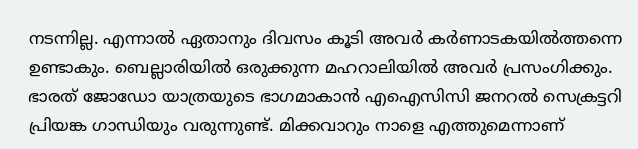നടന്നില്ല. എന്നാൽ ഏതാനും ദിവസം കൂടി അവർ കർണാടകയിൽത്തന്നെ ഉണ്ടാകും. ബെല്ലാരിയിൽ ഒരുക്കുന്ന മഹറാലിയിൽ അവർ പ്രസംഗിക്കും. ഭാരത് ജോഡോ യാത്രയുടെ ഭാഗമാകാൻ എഐസിസി ജനറൽ സെക്രട്ടറി പ്രിയങ്ക ഗാന്ധിയും വരുന്നുണ്ട്. മിക്കവാറും നാളെ എത്തുമെന്നാണ്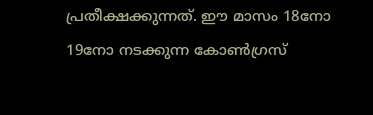പ്രതീക്ഷക്കുന്നത്. ഈ മാസം 18നോ 19നോ നടക്കുന്ന കോൺഗ്രസ്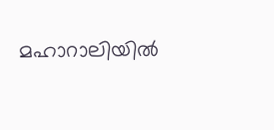മഹാറാലിയിൽ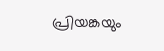പ്രിയങ്കയും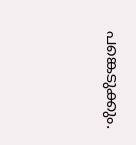പങ്കെടുക്കും.